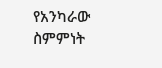የአንካራው ስምምነት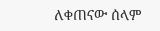ለቀጠናው ሰላም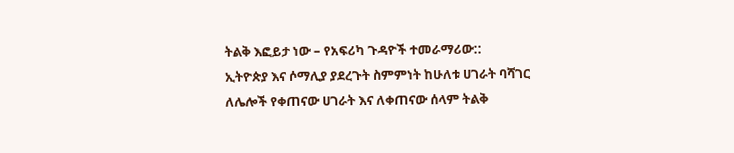ትልቅ እፎይታ ነው – የአፍሪካ ጉዳዮች ተመራማሪው::
ኢትዮጵያ እና ሶማሊያ ያደረጉት ስምምነት ከሁለቱ ሀገራት ባሻገር ለሌሎች የቀጠናው ሀገራት እና ለቀጠናው ሰላም ትልቅ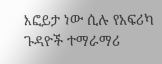እፎይታ ነው ሲሉ የአፍሪካ ጉዳዮች ተማራማሪ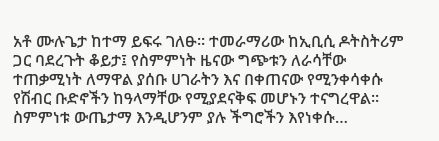አቶ ሙሉጌታ ከተማ ይፍሩ ገለፁ፡፡ ተመራማሪው ከኢቢሲ ዶትስትሪም ጋር ባደረጉት ቆይታ፤ የስምምነት ዜናው ግጭቱን ለራሳቸው ተጠቃሚነት ለማዋል ያሰቡ ሀገራትን እና በቀጠናው የሚንቀሳቀሱ የሽብር ቡድኖችን ከዓላማቸው የሚያደናቅፍ መሆኑን ተናግረዋል፡፡ ስምምነቱ ውጤታማ እንዲሆንም ያሉ ችግሮችን እየነቀሱ…